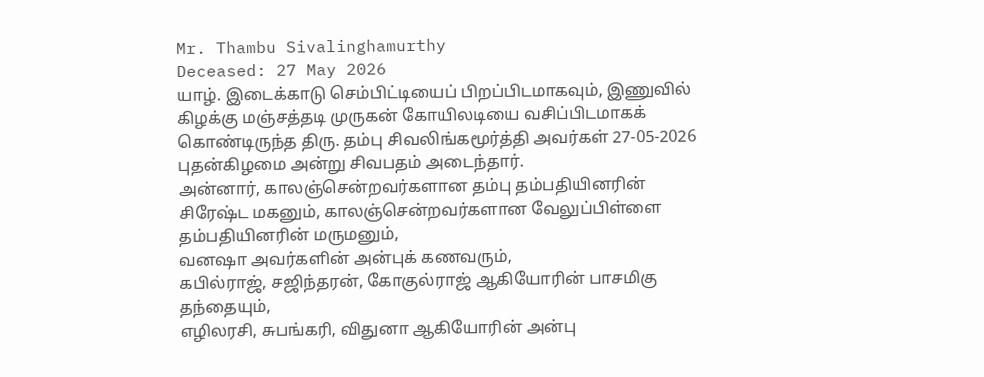Mr. Thambu Sivalinghamurthy
Deceased: 27 May 2026
யாழ். இடைக்காடு செம்பிட்டியைப் பிறப்பிடமாகவும், இணுவில் கிழக்கு மஞ்சத்தடி முருகன் கோயிலடியை வசிப்பிடமாகக் கொண்டிருந்த திரு. தம்பு சிவலிங்கமூர்த்தி அவர்கள் 27-05-2026 புதன்கிழமை அன்று சிவபதம் அடைந்தார்.
அன்னார், காலஞ்சென்றவர்களான தம்பு தம்பதியினரின் சிரேஷ்ட மகனும், காலஞ்சென்றவர்களான வேலுப்பிள்ளை தம்பதியினரின் மருமனும்,
வனஷா அவர்களின் அன்புக் கணவரும்,
கபில்ராஜ், சஜிந்தரன், கோகுல்ராஜ் ஆகியோரின் பாசமிகு தந்தையும்,
எழிலரசி, சுபங்கரி, விதுனா ஆகியோரின் அன்பு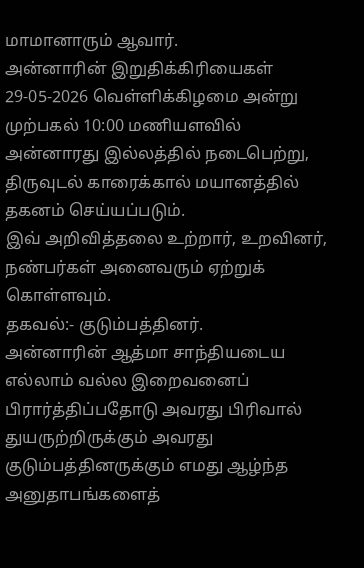மாமானாரும் ஆவார்.
அன்னாரின் இறுதிக்கிரியைகள் 29-05-2026 வெள்ளிக்கிழமை அன்று முற்பகல் 10:00 மணியளவில் அன்னாரது இல்லத்தில் நடைபெற்று, திருவுடல் காரைக்கால் மயானத்தில் தகனம் செய்யப்படும்.
இவ் அறிவித்தலை உற்றார், உறவினர், நண்பர்கள் அனைவரும் ஏற்றுக் கொள்ளவும்.
தகவல்:- குடும்பத்தினர்.
அன்னாரின் ஆத்மா சாந்தியடைய எல்லாம் வல்ல இறைவனைப் பிரார்த்திப்பதோடு அவரது பிரிவால் துயருற்றிருக்கும் அவரது குடும்பத்தினருக்கும் எமது ஆழ்ந்த அனுதாபங்களைத்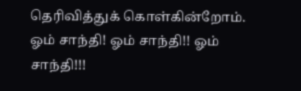தெரிவித்துக் கொள்கின்றோம்.
ஓம் சாந்தி! ஓம் சாந்தி!! ஓம் சாந்தி!!!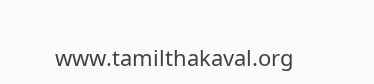www.tamilthakaval.org